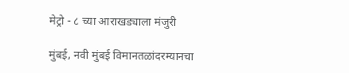मेट्रो - ८ च्या आराखड्याला मंजुरी

मुंबई, नवी मुंबई विमानतळांदरम्यानचा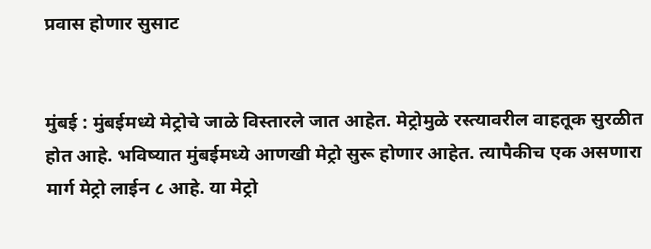प्रवास होणार सुसाट


मुंबई : मुंबईमध्ये मेट्रोचे जाळे विस्तारले जात आहेत. मेट्रोमुळे रस्त्यावरील वाहतूक सुरळीत होत आहे. भविष्यात मुंबईमध्ये आणखी मेट्रो सुरू होणार आहेत. त्यापैकीच एक असणारा मार्ग मेट्रो लाईन ८ आहे. या मेट्रो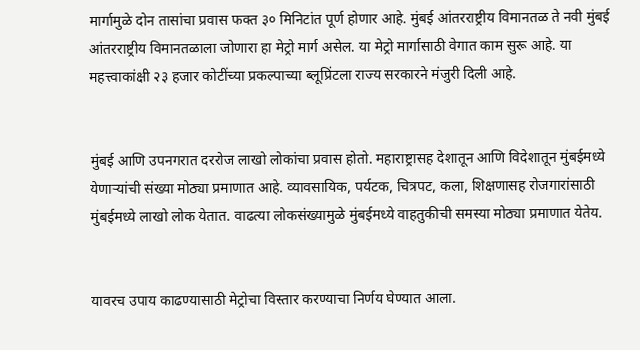मार्गामुळे दोन तासांचा प्रवास फक्त ३० मिनिटांत पूर्ण होणार आहे. मुंबई आंतरराष्ट्रीय विमानतळ ते नवी मुंबई आंतरराष्ट्रीय विमानतळाला जोणारा हा मेट्रो मार्ग असेल. या मेट्रो मार्गासाठी वेगात काम सुरू आहे. या महत्त्वाकांक्षी २३ हजार कोटींच्या प्रकल्पाच्या ब्लूप्रिंटला राज्य सरकारने मंजुरी दिली आहे.


मुंबई आणि उपनगरात दररोज लाखो लोकांचा प्रवास होतो. महाराष्ट्रासह देशातून आणि विदेशातून मुंबईमध्ये येणाऱ्यांची संख्या मोठ्या प्रमाणात आहे. व्यावसायिक, पर्यटक, चित्रपट, कला, शिक्षणासह रोजगारांसाठी मुंबईमध्ये लाखो लोक येतात. वाढत्या लोकसंख्यामुळे मुंबईमध्ये वाहतुकीची समस्या मोठ्या प्रमाणात येतेय.


यावरच उपाय काढण्यासाठी मेट्रोचा विस्तार करण्याचा निर्णय घेण्यात आला.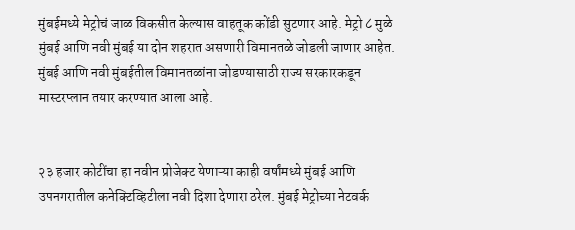मुंबईमध्ये मेट्रोचं जाळ विकसीत केल्यास वाहतूक कोंडी सुटणार आहे. मेट्रो ८ मुळे मुंबई आणि नवी मुंबई या दोन शहरात असणारी विमानतळे जोडली जाणार आहेत. मुंबई आणि नवी मुंबईतील विमानतळांना जोडण्यासाठी राज्य सरकारकडून मास्टरप्लान तयार करण्यात आला आहे.


२३ हजार कोटींचा हा नवीन प्रोजेक्ट येणाऱ्या काही वर्षांमध्ये मुंबई आणि उपनगरातील कनेक्टिव्हिटीला नवी दिशा देणारा ठरेल. मुंबई मेट्रोच्या नेटवर्क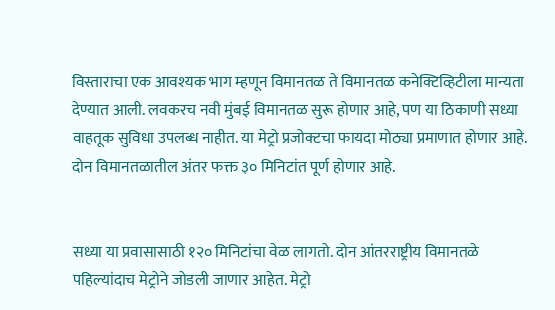विस्ताराचा एक आवश्यक भाग म्हणून विमानतळ ते विमानतळ कनेक्टिव्हिटीला मान्यता देण्यात आली. लवकरच नवी मुंबई विमानतळ सुरू होणार आहे, पण या ठिकाणी सध्या वाहतूक सुविधा उपलब्ध नाहीत. या मेट्रो प्रजोक्टचा फायदा मोठ्या प्रमाणात होणार आहे. दोन विमानतळातील अंतर फक्त ३० मिनिटांत पूर्ण होणार आहे.


सध्या या प्रवासासाठी १२० मिनिटांचा वेळ लागतो. दोन आंतरराष्ट्रीय विमानतळे पहिल्यांदाच मेट्रोने जोडली जाणार आहेत. मेट्रो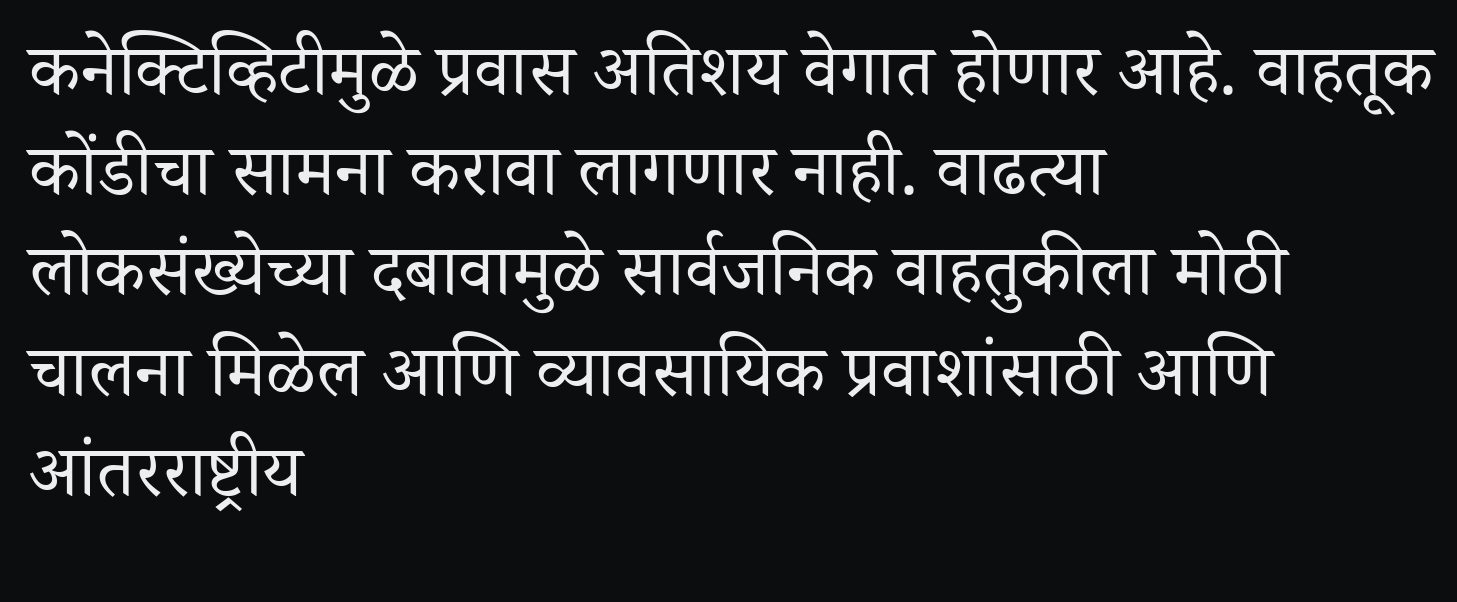कनेक्टिव्हिटीमुळे प्रवास अतिशय वेगात होणार आहे. वाहतूक कोंडीचा सामना करावा लागणार नाही. वाढत्या लोकसंख्येच्या दबावामुळे सार्वजनिक वाहतुकीला मोठी चालना मिळेल आणि व्यावसायिक प्रवाशांसाठी आणि आंतरराष्ट्रीय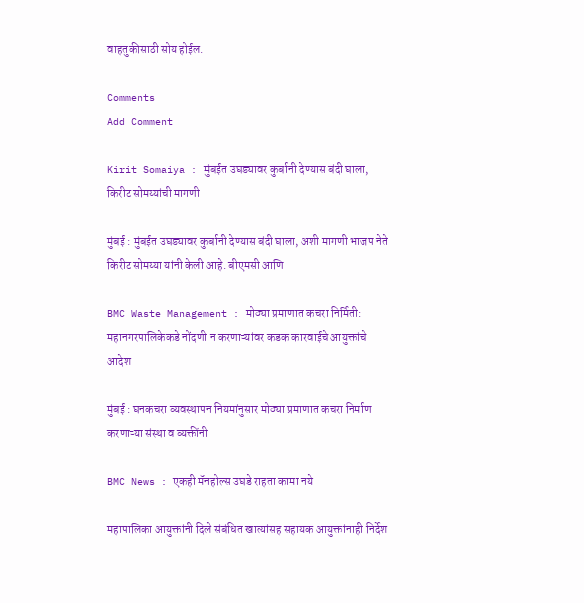वाहतुकीसाठी सोय होईल.

Comments
Add Comment

Kirit Somaiya : मुंबईत उघड्यावर कुर्बानी देण्यास बंदी घाला, किरीट सोमय्यांची मागणी

मुंबई : मुंबईत उघड्यावर कुर्बानी देण्यास बंदी घाला, अशी मागणी भाजप नेते किरीट सोमय्या यांनी केली आहे. बीएमसी आणि

BMC Waste Management : मोठ्या प्रमाणात कचरा निर्मिती: महानगरपालिकेकडे नोंदणी न करणाऱ्यांवर कडक कारवाईचे आयुक्तांचे आदेश

मुंबई : घनकचरा व्यवस्थापन नियमांनुसार मोठ्या प्रमाणात कचरा निर्माण करणाऱ्या संस्था व व्यक्तींनी

BMC News : एकही मॅनहोल्स उघडे राहता कामा नये

महापालिका आयुक्तांनी दिले संबंधित खात्यांसह सहायक आयुक्तांनाही निर्देश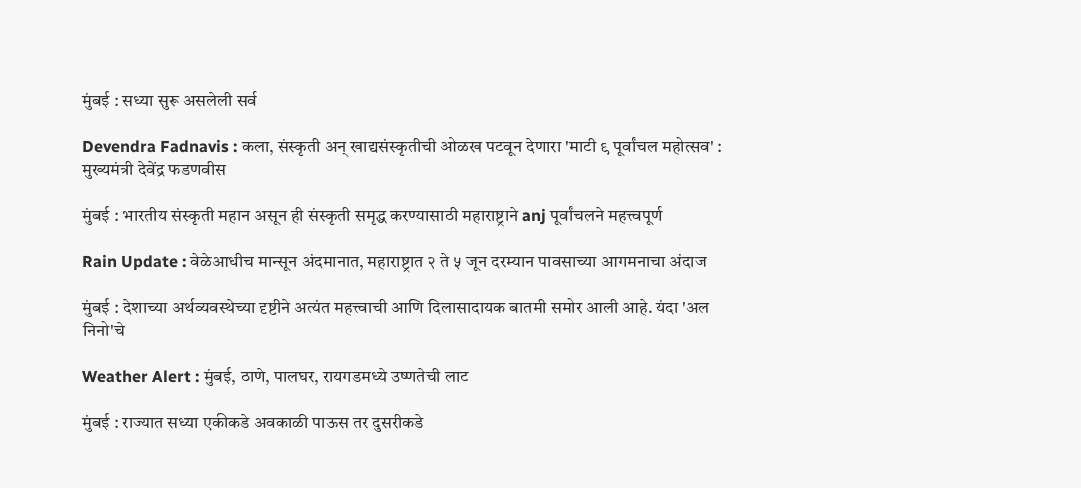मुंबई : सध्या सुरू असलेली सर्व

Devendra Fadnavis : कला, संस्कृती अन् खाद्यसंस्कृतीची ओळख पटवून देणारा 'माटी ९ पूर्वांचल महोत्सव' : मुख्यमंत्री देवेंद्र फडणवीस

मुंबई : भारतीय संस्कृती महान असून ही संस्कृती समृद्ध करण्यासाठी महाराष्ट्राने anj पूर्वांचलने महत्त्वपूर्ण

Rain Update : वेळेआधीच मान्सून अंदमानात, महाराष्ट्रात २ ते ५ जून दरम्यान पावसाच्या आगमनाचा अंदाज

मुंबई : देशाच्या अर्थव्यवस्थेच्या दृष्टीने अत्यंत महत्त्वाची आणि दिलासादायक बातमी समोर आली आहे. यंदा 'अल निनो'चे

Weather Alert : मुंबई, ठाणे, पालघर, रायगडमध्ये उष्णतेची लाट

मुंबई : राज्यात सध्या एकीकडे अवकाळी पाऊस तर दुसरीकडे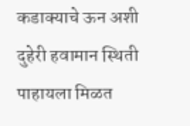कडाक्याचे ऊन अशी दुहेरी हवामान स्थिती पाहायला मिळत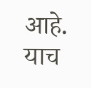आहे. याच